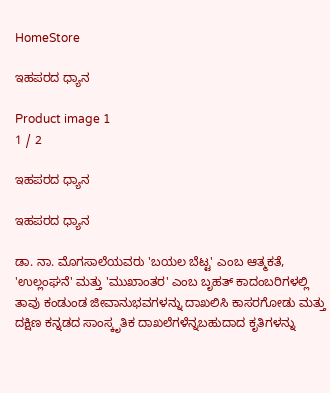HomeStore

ಇಹಪರದ ಧ್ಯಾನ

Product image 1
1 / 2

ಇಹಪರದ ಧ್ಯಾನ

ಇಹಪರದ ಧ್ಯಾನ

ಡಾ. ನಾ. ಮೊಗಸಾಲೆಯವರು 'ಬಯಲ ಬೆಟ್ಟ' ಎಂಬ ಆತ್ಮಕತೆ, 'ಉಲ್ಲಂಘನೆ' ಮತ್ತು 'ಮುಖಾಂತರ' ಎಂಬ ಬೃಹತ್ ಕಾದಂಬರಿಗಳಲ್ಲಿ ತಾವು ಕಂಡುಂಡ ಜೀವಾನುಭವಗಳನ್ನು ದಾಖಲಿಸಿ ಕಾಸರಗೋಡು ಮತ್ತು ದಕ್ಷಿಣ ಕನ್ನಡದ ಸಾಂಸ್ಕೃತಿಕ ದಾಖಲೆಗಳೆನ್ನಬಹುದಾದ ಕೃತಿಗಳನ್ನು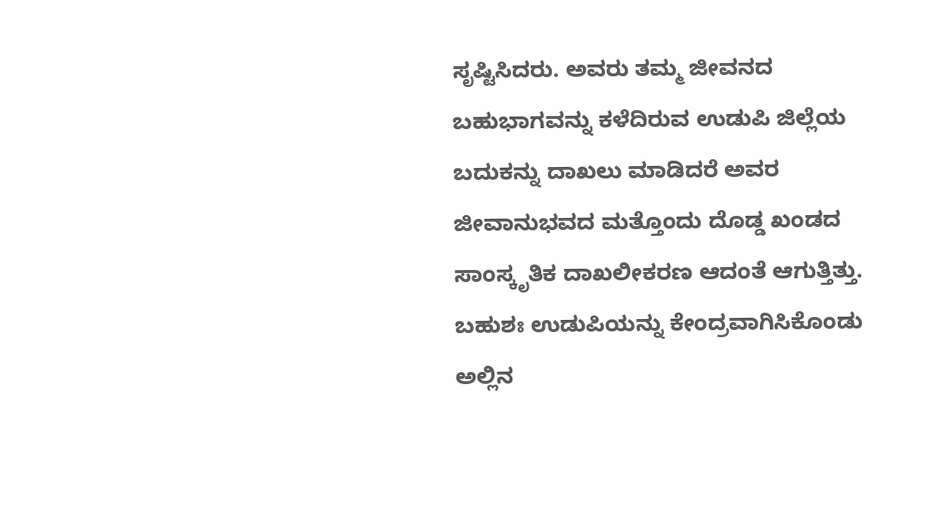ಸೃಷ್ಟಿಸಿದರು. ಅವರು ತಮ್ಮ ಜೀವನದ ಬಹುಭಾಗವನ್ನು ಕಳೆದಿರುವ ಉಡುಪಿ ಜಿಲ್ಲೆಯ ಬದುಕನ್ನು ದಾಖಲು ಮಾಡಿದರೆ ಅವರ ಜೀವಾನುಭವದ ಮತ್ತೊಂದು ದೊಡ್ಡ ಖಂಡದ ಸಾಂಸ್ಕೃತಿಕ ದಾಖಲೀಕರಣ ಆದಂತೆ ಆಗುತ್ತಿತ್ತು. ಬಹುಶಃ ಉಡುಪಿಯನ್ನು ಕೇಂದ್ರವಾಗಿಸಿಕೊಂಡು ಅಲ್ಲಿನ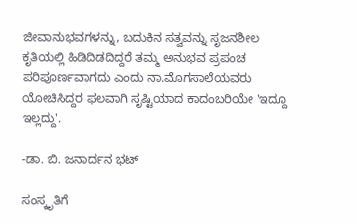ಜೀವಾನುಭವಗಳನ್ನು, ಬದುಕಿನ ಸತ್ವವನ್ನು ಸೃಜನಶೀಲ ಕೃತಿಯಲ್ಲಿ ಹಿಡಿದಿಡದಿದ್ದರೆ ತಮ್ಮ ಅನುಭವ ಪ್ರಪಂಚ ಪರಿಪೂರ್ಣವಾಗದು ಎಂದು ನಾ.ಮೊಗಸಾಲೆಯವರು ಯೋಚಿಸಿದ್ದರ ಫಲವಾಗಿ ಸೃಷ್ಟಿಯಾದ ಕಾದಂಬರಿಯೇ 'ಇದ್ದೂ ಇಲ್ಲದ್ದು'.

-ಡಾ. ಬಿ. ಜನಾರ್ದನ ಭಟ್

ಸಂಸ್ಕೃತಿಗೆ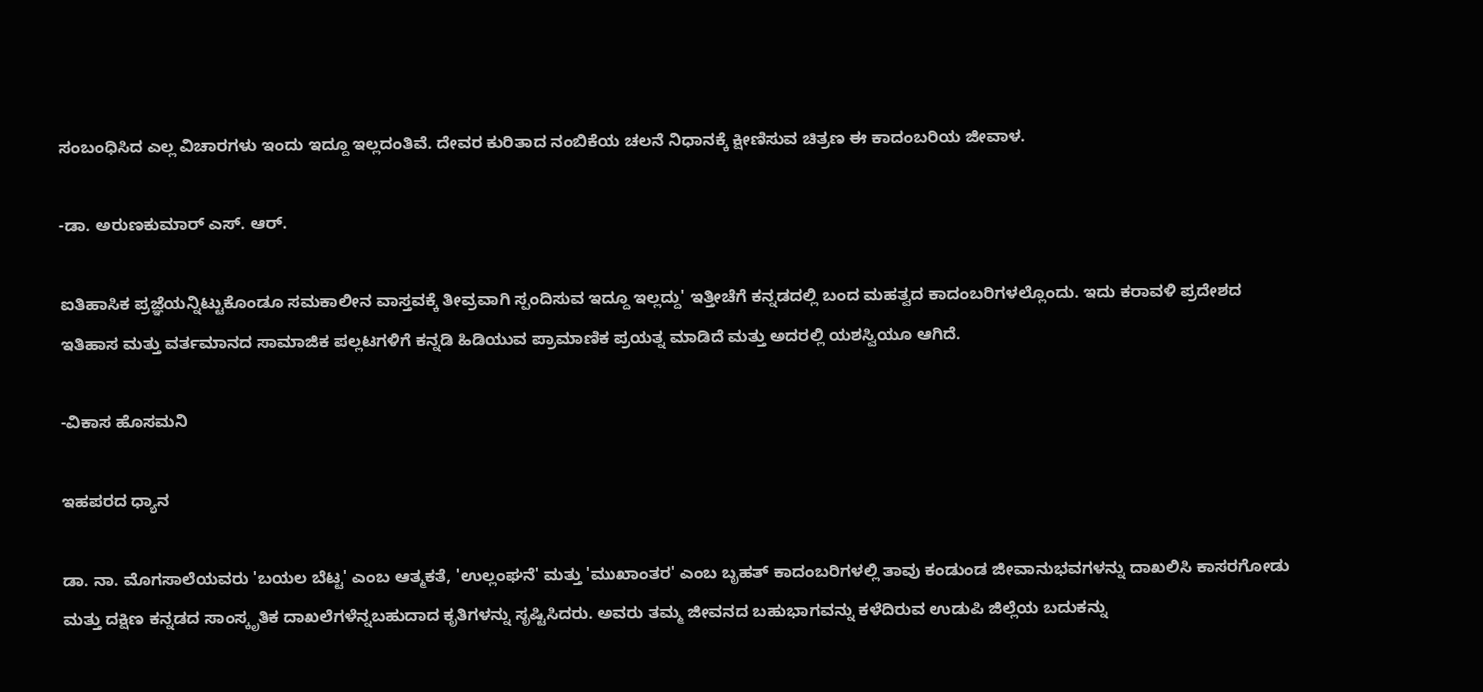ಸಂಬಂಧಿಸಿದ ಎಲ್ಲ ವಿಚಾರಗಳು ಇಂದು ಇದ್ದೂ ಇಲ್ಲದಂತಿವೆ. ದೇವರ ಕುರಿತಾದ ನಂಬಿಕೆಯ ಚಲನೆ ನಿಧಾನಕ್ಕೆ ಕ್ಷೀಣಿಸುವ ಚಿತ್ರಣ ಈ ಕಾದಂಬರಿಯ ಜೀವಾಳ.

-ಡಾ. ಅರುಣಕುಮಾರ್ ಎಸ್. ಆರ್.

ಐತಿಹಾಸಿಕ ಪ್ರಜ್ಞೆಯನ್ನಿಟ್ಟುಕೊಂಡೂ ಸಮಕಾಲೀನ ವಾಸ್ತವಕ್ಕೆ ತೀವ್ರವಾಗಿ ಸ್ಪಂದಿಸುವ ಇದ್ದೂ ಇಲ್ಲದ್ದು' ಇತ್ತೀಚೆಗೆ ಕನ್ನಡದಲ್ಲಿ ಬಂದ ಮಹತ್ವದ ಕಾದಂಬರಿಗಳಲ್ಲೊಂದು. ಇದು ಕರಾವಳಿ ಪ್ರದೇಶದ ಇತಿಹಾಸ ಮತ್ತು ವರ್ತಮಾನದ ಸಾಮಾಜಿಕ ಪಲ್ಲಟಗಳಿಗೆ ಕನ್ನಡಿ ಹಿಡಿಯುವ ಪ್ರಾಮಾಣಿಕ ಪ್ರಯತ್ನ ಮಾಡಿದೆ ಮತ್ತು ಅದರಲ್ಲಿ ಯಶಸ್ವಿಯೂ ಆಗಿದೆ.

-ವಿಕಾಸ ಹೊಸಮನಿ

ಇಹಪರದ ಧ್ಯಾನ

ಡಾ. ನಾ. ಮೊಗಸಾಲೆಯವರು 'ಬಯಲ ಬೆಟ್ಟ' ಎಂಬ ಆತ್ಮಕತೆ, 'ಉಲ್ಲಂಘನೆ' ಮತ್ತು 'ಮುಖಾಂತರ' ಎಂಬ ಬೃಹತ್ ಕಾದಂಬರಿಗಳಲ್ಲಿ ತಾವು ಕಂಡುಂಡ ಜೀವಾನುಭವಗಳನ್ನು ದಾಖಲಿಸಿ ಕಾಸರಗೋಡು ಮತ್ತು ದಕ್ಷಿಣ ಕನ್ನಡದ ಸಾಂಸ್ಕೃತಿಕ ದಾಖಲೆಗಳೆನ್ನಬಹುದಾದ ಕೃತಿಗಳನ್ನು ಸೃಷ್ಟಿಸಿದರು. ಅವರು ತಮ್ಮ ಜೀವನದ ಬಹುಭಾಗವನ್ನು ಕಳೆದಿರುವ ಉಡುಪಿ ಜಿಲ್ಲೆಯ ಬದುಕನ್ನು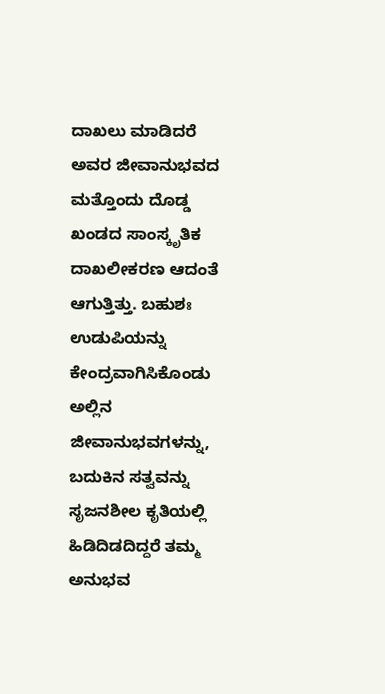ದಾಖಲು ಮಾಡಿದರೆ ಅವರ ಜೀವಾನುಭವದ ಮತ್ತೊಂದು ದೊಡ್ಡ ಖಂಡದ ಸಾಂಸ್ಕೃತಿಕ ದಾಖಲೀಕರಣ ಆದಂತೆ ಆಗುತ್ತಿತ್ತು. ಬಹುಶಃ ಉಡುಪಿಯನ್ನು ಕೇಂದ್ರವಾಗಿಸಿಕೊಂಡು ಅಲ್ಲಿನ ಜೀವಾನುಭವಗಳನ್ನು, ಬದುಕಿನ ಸತ್ವವನ್ನು ಸೃಜನಶೀಲ ಕೃತಿಯಲ್ಲಿ ಹಿಡಿದಿಡದಿದ್ದರೆ ತಮ್ಮ ಅನುಭವ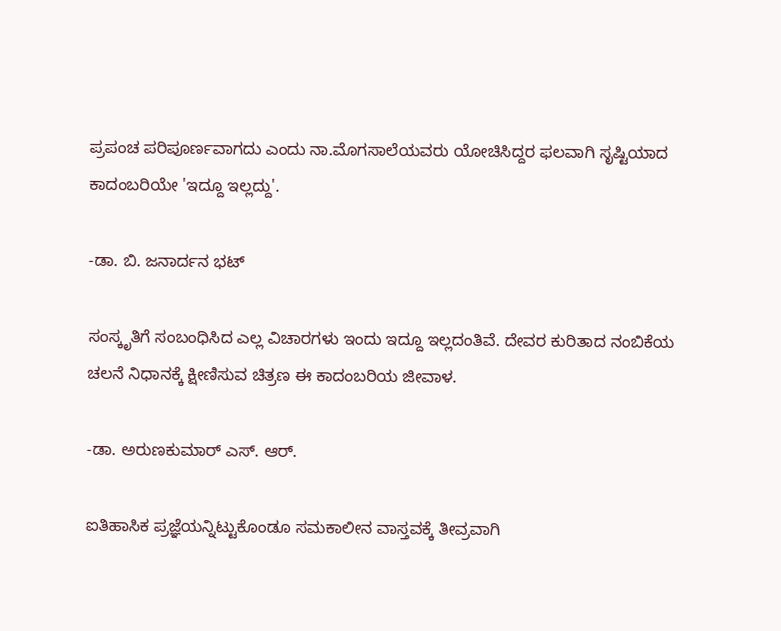ಪ್ರಪಂಚ ಪರಿಪೂರ್ಣವಾಗದು ಎಂದು ನಾ.ಮೊಗಸಾಲೆಯವರು ಯೋಚಿಸಿದ್ದರ ಫಲವಾಗಿ ಸೃಷ್ಟಿಯಾದ ಕಾದಂಬರಿಯೇ 'ಇದ್ದೂ ಇಲ್ಲದ್ದು'.

-ಡಾ. ಬಿ. ಜನಾರ್ದನ ಭಟ್

ಸಂಸ್ಕೃತಿಗೆ ಸಂಬಂಧಿಸಿದ ಎಲ್ಲ ವಿಚಾರಗಳು ಇಂದು ಇದ್ದೂ ಇಲ್ಲದಂತಿವೆ. ದೇವರ ಕುರಿತಾದ ನಂಬಿಕೆಯ ಚಲನೆ ನಿಧಾನಕ್ಕೆ ಕ್ಷೀಣಿಸುವ ಚಿತ್ರಣ ಈ ಕಾದಂಬರಿಯ ಜೀವಾಳ.

-ಡಾ. ಅರುಣಕುಮಾರ್ ಎಸ್. ಆರ್.

ಐತಿಹಾಸಿಕ ಪ್ರಜ್ಞೆಯನ್ನಿಟ್ಟುಕೊಂಡೂ ಸಮಕಾಲೀನ ವಾಸ್ತವಕ್ಕೆ ತೀವ್ರವಾಗಿ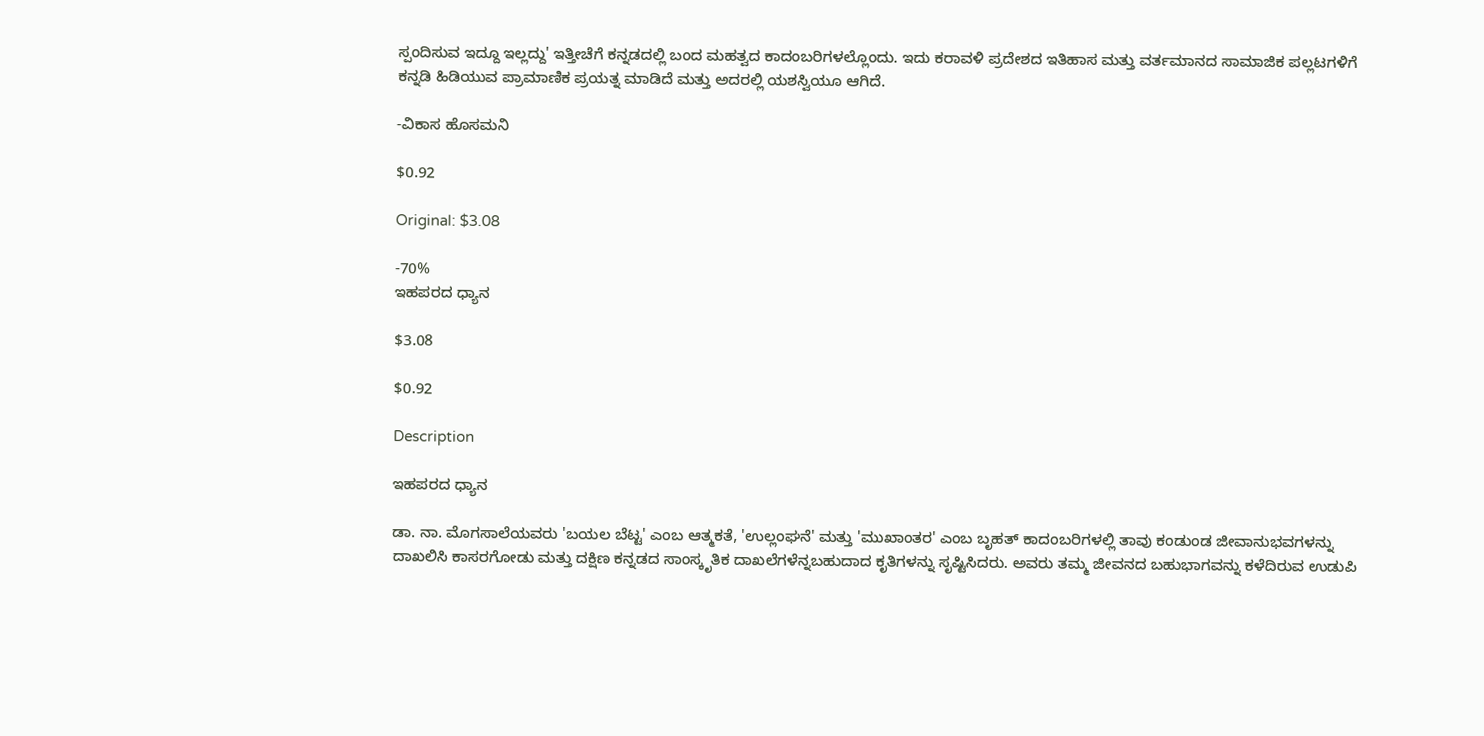ಸ್ಪಂದಿಸುವ ಇದ್ದೂ ಇಲ್ಲದ್ದು' ಇತ್ತೀಚೆಗೆ ಕನ್ನಡದಲ್ಲಿ ಬಂದ ಮಹತ್ವದ ಕಾದಂಬರಿಗಳಲ್ಲೊಂದು. ಇದು ಕರಾವಳಿ ಪ್ರದೇಶದ ಇತಿಹಾಸ ಮತ್ತು ವರ್ತಮಾನದ ಸಾಮಾಜಿಕ ಪಲ್ಲಟಗಳಿಗೆ ಕನ್ನಡಿ ಹಿಡಿಯುವ ಪ್ರಾಮಾಣಿಕ ಪ್ರಯತ್ನ ಮಾಡಿದೆ ಮತ್ತು ಅದರಲ್ಲಿ ಯಶಸ್ವಿಯೂ ಆಗಿದೆ.

-ವಿಕಾಸ ಹೊಸಮನಿ

$0.92

Original: $3.08

-70%
ಇಹಪರದ ಧ್ಯಾನ

$3.08

$0.92

Description

ಇಹಪರದ ಧ್ಯಾನ

ಡಾ. ನಾ. ಮೊಗಸಾಲೆಯವರು 'ಬಯಲ ಬೆಟ್ಟ' ಎಂಬ ಆತ್ಮಕತೆ, 'ಉಲ್ಲಂಘನೆ' ಮತ್ತು 'ಮುಖಾಂತರ' ಎಂಬ ಬೃಹತ್ ಕಾದಂಬರಿಗಳಲ್ಲಿ ತಾವು ಕಂಡುಂಡ ಜೀವಾನುಭವಗಳನ್ನು ದಾಖಲಿಸಿ ಕಾಸರಗೋಡು ಮತ್ತು ದಕ್ಷಿಣ ಕನ್ನಡದ ಸಾಂಸ್ಕೃತಿಕ ದಾಖಲೆಗಳೆನ್ನಬಹುದಾದ ಕೃತಿಗಳನ್ನು ಸೃಷ್ಟಿಸಿದರು. ಅವರು ತಮ್ಮ ಜೀವನದ ಬಹುಭಾಗವನ್ನು ಕಳೆದಿರುವ ಉಡುಪಿ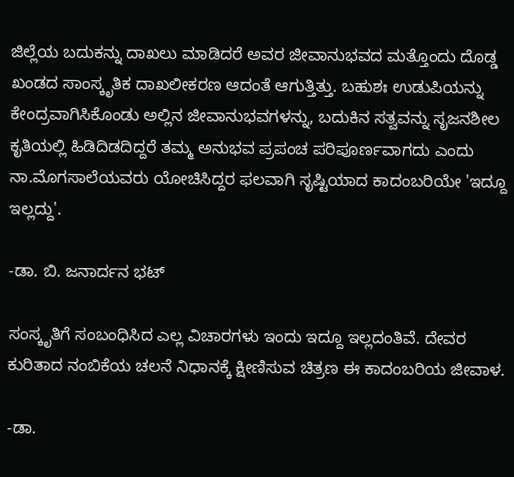ಜಿಲ್ಲೆಯ ಬದುಕನ್ನು ದಾಖಲು ಮಾಡಿದರೆ ಅವರ ಜೀವಾನುಭವದ ಮತ್ತೊಂದು ದೊಡ್ಡ ಖಂಡದ ಸಾಂಸ್ಕೃತಿಕ ದಾಖಲೀಕರಣ ಆದಂತೆ ಆಗುತ್ತಿತ್ತು. ಬಹುಶಃ ಉಡುಪಿಯನ್ನು ಕೇಂದ್ರವಾಗಿಸಿಕೊಂಡು ಅಲ್ಲಿನ ಜೀವಾನುಭವಗಳನ್ನು, ಬದುಕಿನ ಸತ್ವವನ್ನು ಸೃಜನಶೀಲ ಕೃತಿಯಲ್ಲಿ ಹಿಡಿದಿಡದಿದ್ದರೆ ತಮ್ಮ ಅನುಭವ ಪ್ರಪಂಚ ಪರಿಪೂರ್ಣವಾಗದು ಎಂದು ನಾ.ಮೊಗಸಾಲೆಯವರು ಯೋಚಿಸಿದ್ದರ ಫಲವಾಗಿ ಸೃಷ್ಟಿಯಾದ ಕಾದಂಬರಿಯೇ 'ಇದ್ದೂ ಇಲ್ಲದ್ದು'.

-ಡಾ. ಬಿ. ಜನಾರ್ದನ ಭಟ್

ಸಂಸ್ಕೃತಿಗೆ ಸಂಬಂಧಿಸಿದ ಎಲ್ಲ ವಿಚಾರಗಳು ಇಂದು ಇದ್ದೂ ಇಲ್ಲದಂತಿವೆ. ದೇವರ ಕುರಿತಾದ ನಂಬಿಕೆಯ ಚಲನೆ ನಿಧಾನಕ್ಕೆ ಕ್ಷೀಣಿಸುವ ಚಿತ್ರಣ ಈ ಕಾದಂಬರಿಯ ಜೀವಾಳ.

-ಡಾ.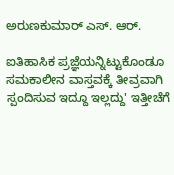ಅರುಣಕುಮಾರ್ ಎಸ್. ಆರ್.

ಐತಿಹಾಸಿಕ ಪ್ರಜ್ಞೆಯನ್ನಿಟ್ಟುಕೊಂಡೂ ಸಮಕಾಲೀನ ವಾಸ್ತವಕ್ಕೆ ತೀವ್ರವಾಗಿ ಸ್ಪಂದಿಸುವ ಇದ್ದೂ ಇಲ್ಲದ್ದು' ಇತ್ತೀಚೆಗೆ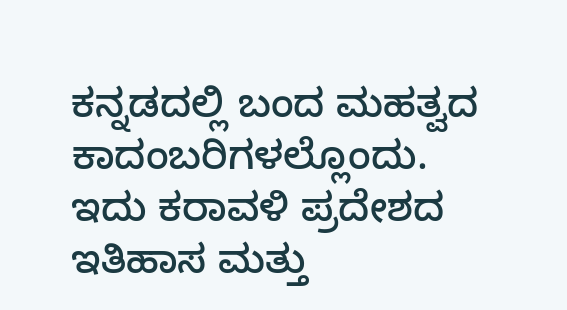ಕನ್ನಡದಲ್ಲಿ ಬಂದ ಮಹತ್ವದ ಕಾದಂಬರಿಗಳಲ್ಲೊಂದು. ಇದು ಕರಾವಳಿ ಪ್ರದೇಶದ ಇತಿಹಾಸ ಮತ್ತು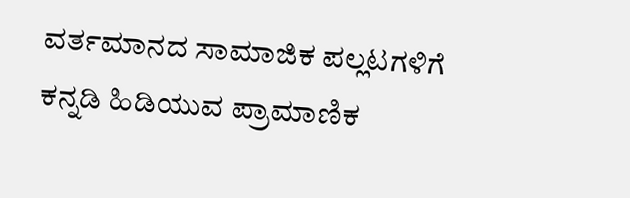ವರ್ತಮಾನದ ಸಾಮಾಜಿಕ ಪಲ್ಲಟಗಳಿಗೆ ಕನ್ನಡಿ ಹಿಡಿಯುವ ಪ್ರಾಮಾಣಿಕ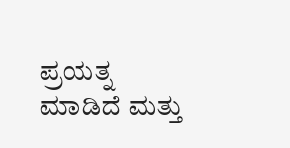ಪ್ರಯತ್ನ ಮಾಡಿದೆ ಮತ್ತು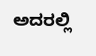ಅದರಲ್ಲಿ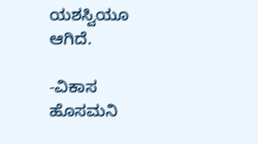ಯಶಸ್ವಿಯೂ ಆಗಿದೆ.

-ವಿಕಾಸ ಹೊಸಮನಿ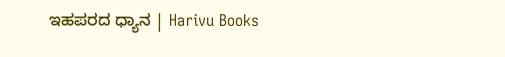ಇಹಪರದ ಧ್ಯಾನ | Harivu Books